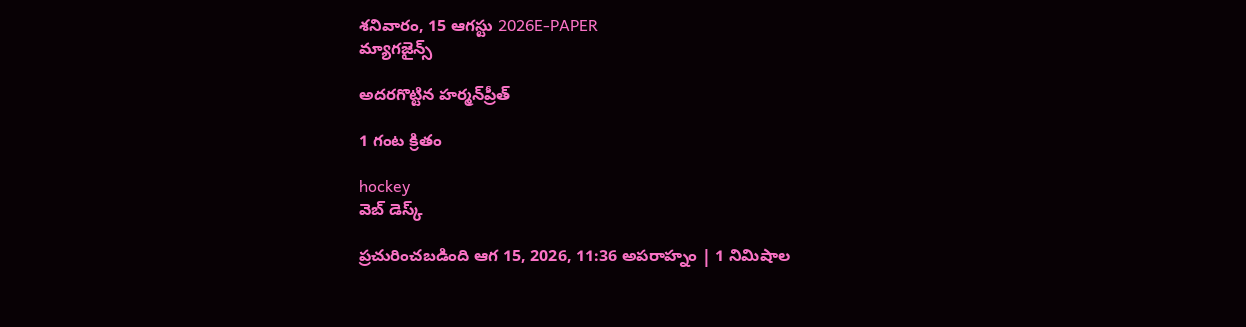శనివారం, 15 ఆగస్టు 2026E-PAPER
మ్యాగజైన్స్

అదరగొట్టిన హర్మన్‌‌ప్రీత్‌ ‌

1 గంట క్రితం

hockey
వెబ్ డెస్క్

ప్రచురించబడింది ఆగ 15, 2026, 11:36 అపరాహ్నం | 1 నిమిషాల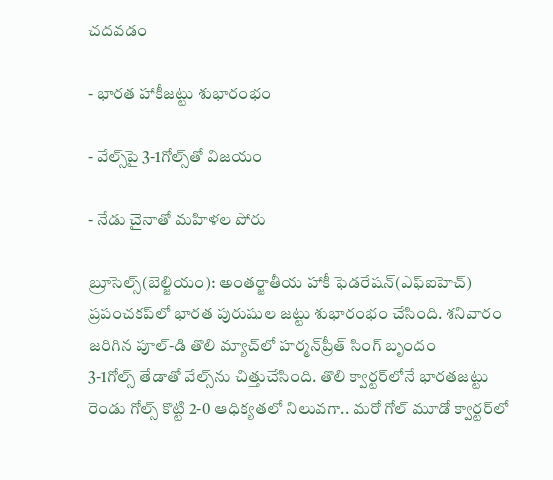చదవడం

- భారత హాకీజట్టు శుభారంభం

- వేల్స్‌‌పై 3-1గోల్స్‌‌తో విజయం

- నేడు చైనాతో మహిళల పోరు

బ్రూసెల్స్‌(బెల్జియం): అంతర్జాతీయ హాకీ ఫెడరేషన్‌(ఎఫ్‌ఐహెచ్‌) ప్రపంచకప్‌‌లో భారత పురుషుల జట్టు శుభారంభం చేసింది. శనివారం జరిగిన పూల్‌-డి తొలి మ్యాచ్‌‌లో హర్మన్‌‌ప్రీత్‌ ‌సింగ్‌ ‌బృందం 3-1గోల్స్‌ ‌తేడాతో వేల్స్‌‌ను చిత్తుచేసింది. తొలి క్వార్టర్‌‌లోనే భారతజట్టు రెండు గోల్స్‌ ‌కొట్టి 2-0 ఆధిక్యతలో నిలువగా.. మరో గోల్‌ ‌మూడో క్వార్టర్‌‌లో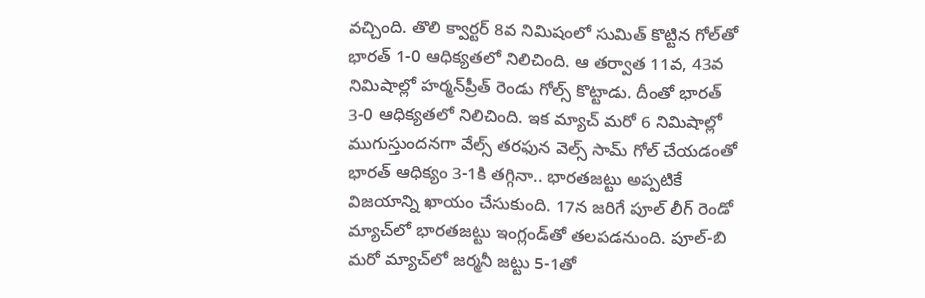వచ్చింది. తొలి క్వార్టర్‌ 8వ నిమిషంలో సుమిత్‌ ‌కొట్టిన గోల్‌‌తో భారత్‌ 1-0 ఆధిక్యతలో నిలిచింది. ఆ తర్వాత 11వ, 43వ నిమిషాల్లో హర్మన్‌‌ప్రీత్‌ ‌రెండు గోల్స్‌ ‌కొట్టాడు. దీంతో భారత్‌ 3-0 ఆధిక్యతలో నిలిచింది. ఇక మ్యాచ్‌ ‌మరో 6 నిమిషాల్లో ముగుస్తుందనగా వేల్స్‌ ‌తరఫున వెల్స్‌ ‌సామ్‌ ‌గోల్‌ ‌చేయడంతో భారత్‌ ఆధిక్యం 3-1కి తగ్గినా.. భారతజట్టు అప్పటికే విజయాన్ని ఖాయం చేసుకుంది. 17న జరిగే పూల్‌ ‌లీగ్‌ ‌రెండో మ్యాచ్‌‌లో భారతజట్టు ఇంగ్లండ్‌‌తో తలపడనుంది. పూల్‌-బి మరో మ్యాచ్‌‌లో జర్మనీ జట్టు 5-1తో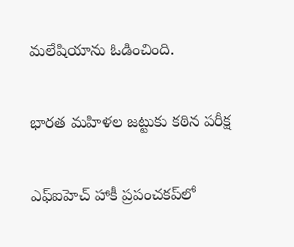మలేషియాను ఓడించింది.

భారత మహిళల జట్టుకు కఠిన పరీక్ష‍

ఎఫ్‌ఐహెచ్‌ ‌హాకీ ప్రపంచకప్‌‌లో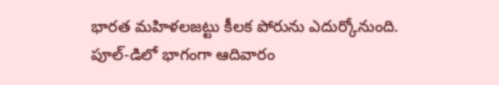భారత మహిళలజట్టు కీలక పోరును ఎదుర్కోనుంది. పూల్‌-డిలో భాగంగా ఆదివారం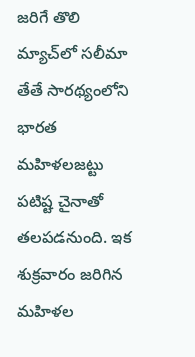జరిగే తొలి మ్యాచ్‌‌లో సలీమా తేతే సారథ్యంలోని భారత మహిళలజట్టు పటిష్ట చైనాతో తలపడనుంది. ఇక శుక్రవారం జరిగిన మహిళల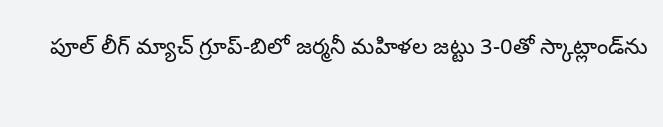పూల్‌ ‌లీగ్‌ ‌మ్యాచ్‌ గ్రూప్‌-బిలో జర్మనీ మహిళల జట్టు 3-0తో స్కాట్లాండ్‌‌ను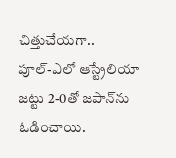చిత్తుచేయగా.. పూల్‌-ఎలో ఆస్ట్రేలియా జట్టు 2-0తో జపాన్‌‌ను ఓడించాయి.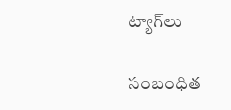ట్యాగ్‌లు

సంబంధిత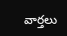వార్తలు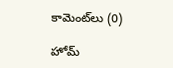కామెంట్‌లు (0)

హోమ్